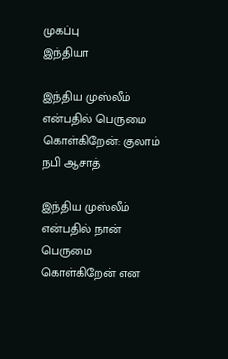முகப்பு
இந்தியா

இந்திய முஸ்லீம் என்பதில் பெருமை கொள்கிறேன்: குலாம் நபி ஆசாத்

இந்திய முஸ்லீம் என்பதில் நான் பெருமை கொள்கிறேன் என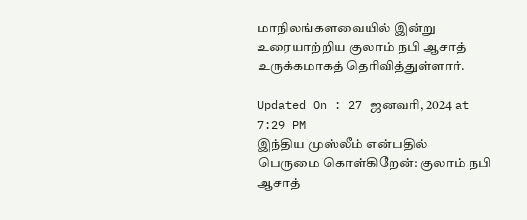மாநிலங்களவையில் இன்று உரையாற்றிய குலாம் நபி ஆசாத் உருக்கமாகத் தெரிவித்துள்ளார்.

Updated On : 27 ஜனவரி, 2024 at 7:29 PM
இந்திய முஸ்லீம் என்பதில் பெருமை கொள்கிறேன்: குலாம் நபி ஆசாத்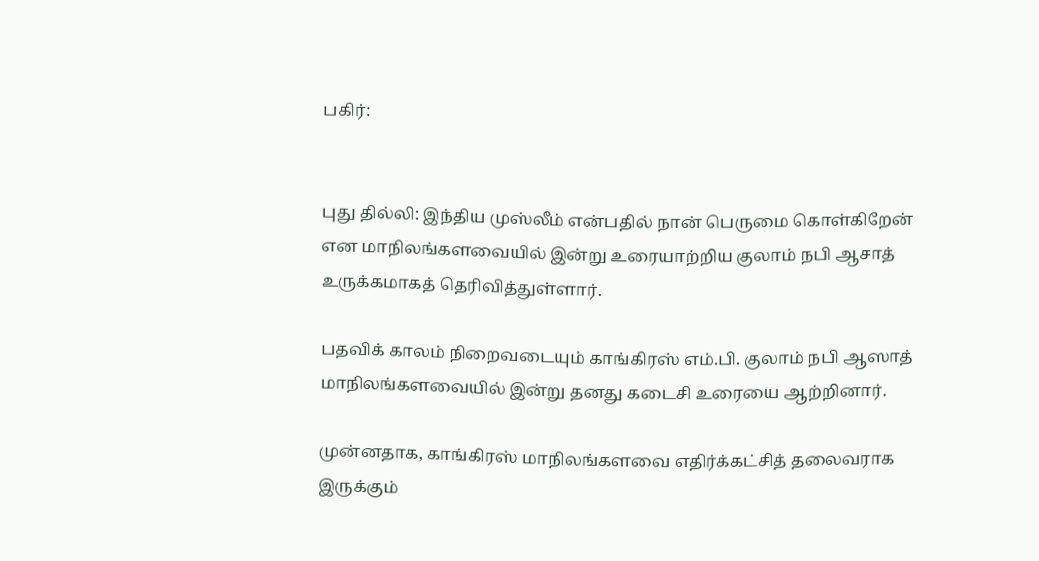பகிர்:


புது தில்லி: இந்திய முஸ்லீம் என்பதில் நான் பெருமை கொள்கிறேன் என மாநிலங்களவையில் இன்று உரையாற்றிய குலாம் நபி ஆசாத் உருக்கமாகத் தெரிவித்துள்ளார்.

பதவிக் காலம் நிறைவடையும் காங்கிரஸ் எம்.பி. குலாம் நபி ஆஸாத் மாநிலங்களவையில் இன்று தனது கடைசி உரையை ஆற்றினார்.

முன்னதாக, காங்கிரஸ் மாநிலங்களவை எதிர்க்கட்சித் தலைவராக இருக்கும்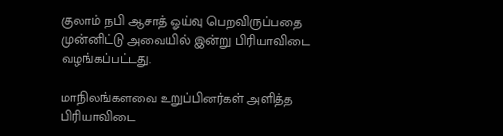குலாம் நபி ஆசாத் ஓய்வு பெறவிருப்பதை முன்னிட்டு அவையில் இன்று பிரியாவிடை வழங்கப்பட்டது.

மாநிலங்களவை உறுப்பினர்கள் அளித்த பிரியாவிடை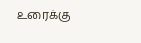உரைக்கு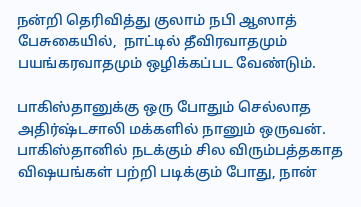நன்றி தெரிவித்து குலாம் நபி ஆஸாத் பேசுகையில்,  நாட்டில் தீவிரவாதமும் பயங்கரவாதமும் ஒழிக்கப்பட வேண்டும்.

பாகிஸ்தானுக்கு ஒரு போதும் செல்லாத அதிர்ஷ்டசாலி மக்களில் நானும் ஒருவன். பாகிஸ்தானில் நடக்கும் சில விரும்பத்தகாத விஷயங்கள் பற்றி படிக்கும் போது, நான்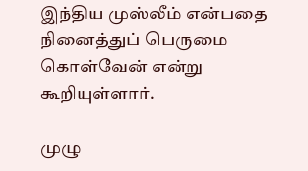இந்திய முஸ்லீம் என்பதை நினைத்துப் பெருமை கொள்வேன் என்று கூறியுள்ளார்.

முழு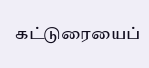கட்டுரையைப்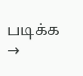படிக்க →